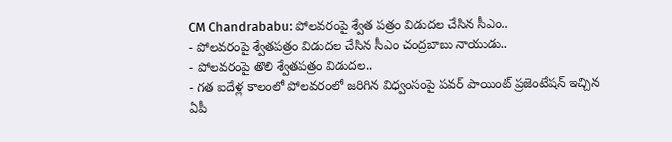CM Chandrababu: పోలవరంపై శ్వేత పత్రం విడుదల చేసిన సీఎం..
- పోలవరంపై శ్వేతపత్రం విడుదల చేసిన సీఎం చంద్రబాబు నాయుడు..
- పోలవరంపై తొలి శ్వేతపత్రం విడుదల..
- గత ఐదేళ్ల కాలంలో పోలవరంలో జరిగిన విధ్వంసంపై పవర్ పాయింట్ ప్రజెంటేషన్ ఇచ్చిన ఏపీ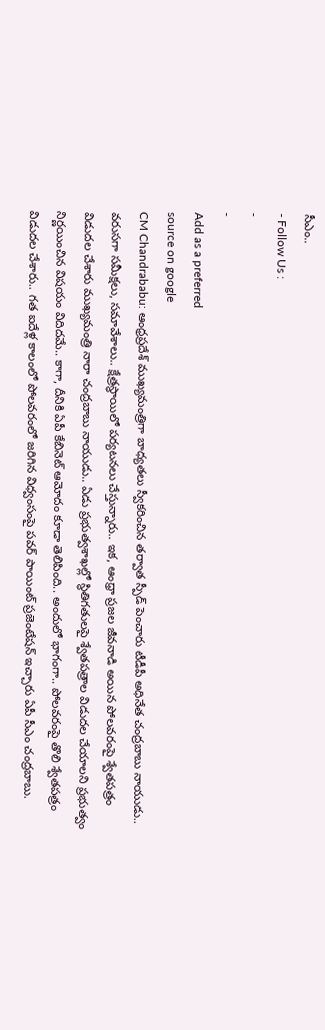సీఎం..
- Follow Us :
-
-
Add as a preferred
source on google
CM Chandrababu: ఆంధ్రప్రదేశ్ ముఖ్యమంత్రిగా బాధ్యతలు స్వీకరించిన తర్వాత స్పీడ్ పెంచారు టీడీపీ అధినేత చంద్రబాబు నాయుడు.. వరుసగా సమీక్షలు, సమావేశాలు.. క్షేత్రస్థాయిలో పర్యటనలు చేస్తున్నారు.. ఇక, ఆంధ్రా ప్రజల జీవనాడి అయిన పోలవరంపై శ్వేతపత్రం విడుదల చేశారు ముఖ్యమంత్రి నారా చంద్రబాబు నాయుడు.. ఏడు ప్రభుత్వశాఖల్లో స్థితిగతులపై శ్వేతపత్రాల విడుదల చేయాలని ప్రభుత్వం నిర్ణయించిన విషయం విదిదమే.. కాగా, దీనికి ఏపీ కేబినెట్ ఆమోదం కూడా తెలిపింది.. అందులో భాగంగా.. పోలవరంపై తొలి శ్వేతపత్రం విడుదల చేశారు.. గత ఐదేళ్ల కాలంలో పోలవరంలో జరిగిన విధ్వంసంపై పవర్ పాయింట్ ప్రజెంటేషన్ ఇచ్చారు ఏపీ సీఎం చంద్రబాబు.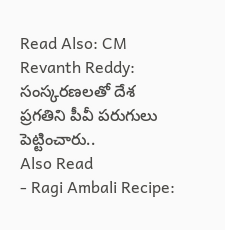Read Also: CM Revanth Reddy: సంస్కరణలతో దేశ ప్రగతిని పీవీ పరుగులు పెట్టించారు..
Also Read
- Ragi Ambali Recipe: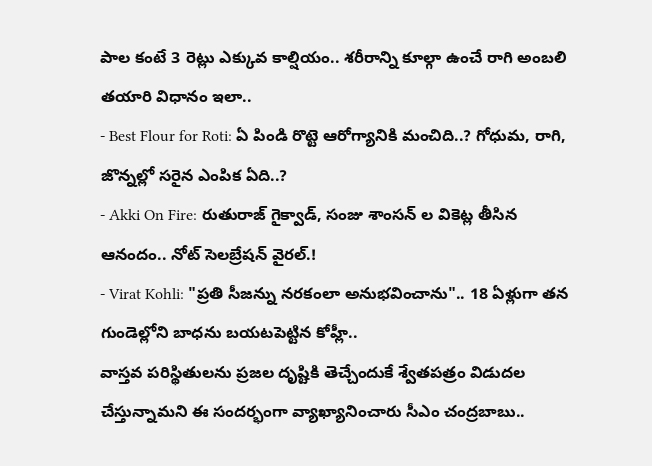పాల కంటే 3 రెట్లు ఎక్కువ కాల్షియం.. శరీరాన్ని కూల్గా ఉంచే రాగి అంబలి తయారి విధానం ఇలా..
- Best Flour for Roti: ఏ పిండి రొట్టె ఆరోగ్యానికి మంచిది..? గోధుమ, రాగి, జొన్నల్లో సరైన ఎంపిక ఏది..?
- Akki On Fire: రుతురాజ్ గైక్వాడ్, సంజు శాంసన్ ల వికెట్ల తీసిన ఆనందం.. నోట్ సెలబ్రేషన్ వైరల్.!
- Virat Kohli: "ప్రతి సీజన్ను నరకంలా అనుభవించాను".. 18 ఏళ్లుగా తన గుండెల్లోని బాధను బయటపెట్టిన కోహ్లీ..
వాస్తవ పరిస్థితులను ప్రజల దృష్టికి తెచ్చేందుకే శ్వేతపత్రం విడుదల చేస్తున్నామని ఈ సందర్భంగా వ్యాఖ్యానించారు సీఎం చంద్రబాబు..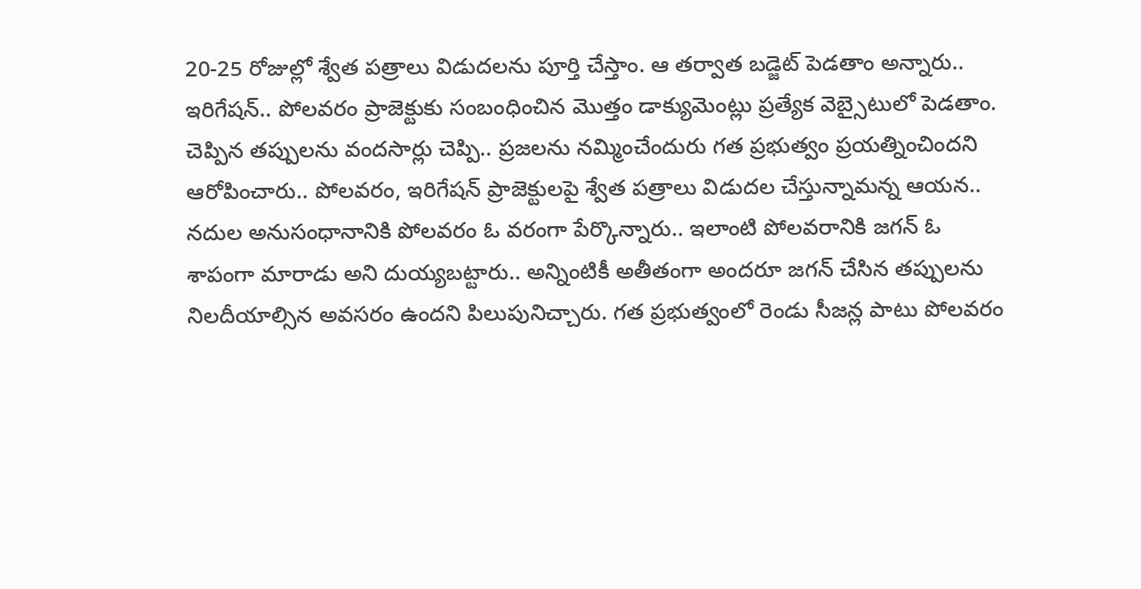20-25 రోజుల్లో శ్వేత పత్రాలు విడుదలను పూర్తి చేస్తాం. ఆ తర్వాత బడ్జెట్ పెడతాం అన్నారు.. ఇరిగేషన్.. పోలవరం ప్రాజెక్టుకు సంబంధించిన మొత్తం డాక్యుమెంట్లు ప్రత్యేక వెబ్సైటులో పెడతాం. చెప్పిన తప్పులను వందసార్లు చెప్పి.. ప్రజలను నమ్మించేందురు గత ప్రభుత్వం ప్రయత్నించిందని ఆరోపించారు.. పోలవరం, ఇరిగేషన్ ప్రాజెక్టులపై శ్వేత పత్రాలు విడుదల చేస్తున్నామన్న ఆయన.. నదుల అనుసంధానానికి పోలవరం ఓ వరంగా పేర్కొన్నారు.. ఇలాంటి పోలవరానికి జగన్ ఓ శాపంగా మారాడు అని దుయ్యబట్టారు.. అన్నింటికీ అతీతంగా అందరూ జగన్ చేసిన తప్పులను నిలదీయాల్సిన అవసరం ఉందని పిలుపునిచ్చారు. గత ప్రభుత్వంలో రెండు సీజన్ల పాటు పోలవరం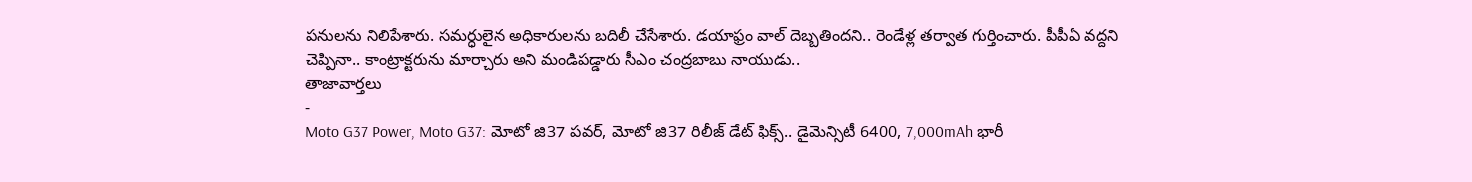పనులను నిలిపేశారు. సమర్ధులైన అధికారులను బదిలీ చేసేశారు. డయాఫ్రం వాల్ దెబ్బతిందని.. రెండేళ్ల తర్వాత గుర్తించారు. పీపీఏ వద్దని చెప్పినా.. కాంట్రాక్టరును మార్చారు అని మండిపడ్డారు సీఎం చంద్రబాబు నాయుడు..
తాజావార్తలు
-
Moto G37 Power, Moto G37: మోటో జి37 పవర్, మోటో జి37 రిలీజ్ డేట్ ఫిక్స్.. డైమెన్సిటీ 6400, 7,000mAh భారీ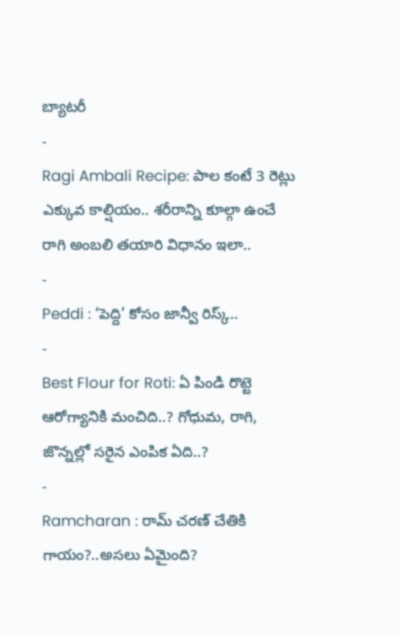బ్యాటరీ
-
Ragi Ambali Recipe: పాల కంటే 3 రెట్లు ఎక్కువ కాల్షియం.. శరీరాన్ని కూల్గా ఉంచే రాగి అంబలి తయారి విధానం ఇలా..
-
Peddi : ‘పెద్ది’ కోసం జాన్వీ రిస్క్..
-
Best Flour for Roti: ఏ పిండి రొట్టె ఆరోగ్యానికి మంచిది..? గోధుమ, రాగి, జొన్నల్లో సరైన ఎంపిక ఏది..?
-
Ramcharan : రామ్ చరణ్ చేతికి గాయం?..అసలు ఏమైంది?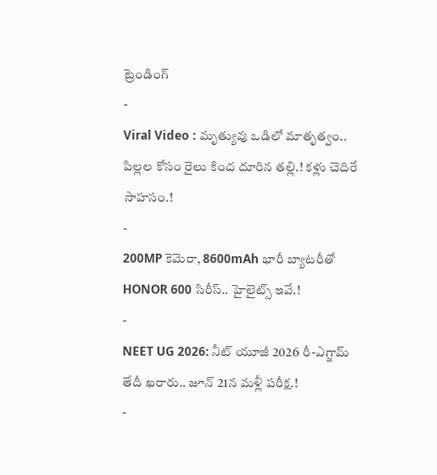ట్రెండింగ్
-
Viral Video : మృత్యువు ఒడిలో మాతృత్వం.. పిల్లల కోసం రైలు కింద దూరిన తల్లి.! కళ్లు చెదిరే సాహసం.!
-
200MP కెమెరా, 8600mAh భారీ బ్యాటరీతో HONOR 600 సిరీస్.. హైలైట్స్ ఇవే.!
-
NEET UG 2026: నీట్ యూజీ 2026 రీ-ఎగ్జామ్ తేదీ ఖరారు.. జూన్ 21న మళ్లీ పరీక్ష.!
-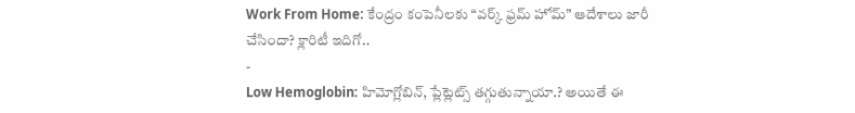Work From Home: కేంద్రం కంపెనీలకు “వర్క్ ఫ్రమ్ హోమ్” ఆదేశాలు జారీ చేసిందా? క్లారిటీ ఇదిగో..
-
Low Hemoglobin: హిమోగ్లోబిన్, ప్లేట్లెట్స్ తగ్గుతున్నాయా.? అయితే ఈ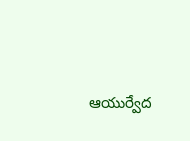ఆయుర్వేద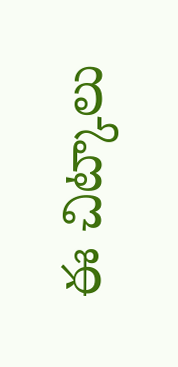ఈ చిట్కాలు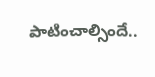పాటించాల్సిందే..